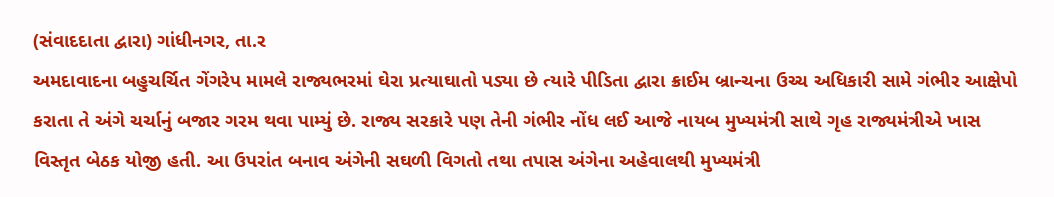(સંવાદદાતા દ્વારા) ગાંધીનગર, તા.ર
અમદાવાદના બહુચર્ચિત ગેંગરેપ મામલે રાજ્યભરમાં ઘેરા પ્રત્યાઘાતો પડ્યા છે ત્યારે પીડિતા દ્વારા ક્રાઈમ બ્રાન્ચના ઉચ્ચ અધિકારી સામે ગંભીર આક્ષેપો કરાતા તે અંગે ચર્ચાનું બજાર ગરમ થવા પામ્યું છે. રાજ્ય સરકારે પણ તેની ગંભીર નોંધ લઈ આજે નાયબ મુખ્યમંત્રી સાથે ગૃહ રાજ્યમંત્રીએ ખાસ વિસ્તૃત બેઠક યોજી હતી. આ ઉપરાંત બનાવ અંગેની સઘળી વિગતો તથા તપાસ અંગેના અહેવાલથી મુખ્યમંત્રી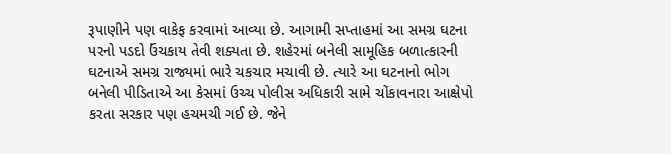રૂપાણીને પણ વાકેફ કરવામાં આવ્યા છે. આગામી સપ્તાહમાં આ સમગ્ર ઘટના પરનો પડદો ઉંચકાય તેવી શક્યતા છે. શહેરમાં બનેલી સામૂહિક બળાત્કારની ઘટનાએ સમગ્ર રાજ્યમાં ભારે ચકચાર મચાવી છે. ત્યારે આ ઘટનાનો ભોગ બનેલી પીડિતાએ આ કેસમાં ઉચ્ચ પોલીસ અધિકારી સામે ચોંકાવનારા આક્ષેપો કરતા સરકાર પણ હચમચી ગઈ છે. જેને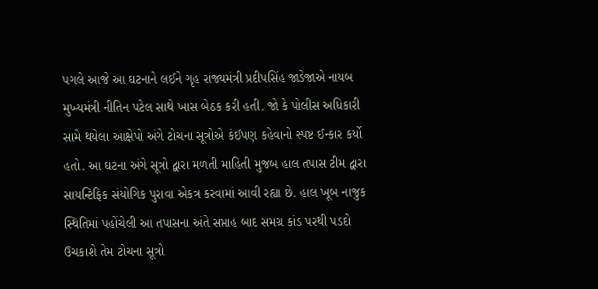પગલે આજે આ ઘટનાને લઈને ગૃહ રાજ્યમંત્રી પ્રદીપસિંહ જાડેજાએ નાયબ મુખ્યમંત્રી નીતિન પટેલ સાથે ખાસ બેઠક કરી હતી. જો કે પોલીસ અધિકારી સામે થયેલા આક્ષેપો અંગે ટોચના સૂત્રોએ કંઈપણ કહેવાનો સ્પષ્ટ ઈન્કાર કર્યો હતો. આ ઘટના અંગે સૂત્રો દ્વારા મળતી માહિતી મુજબ હાલ તપાસ ટીમ દ્વારા સાયન્ટિફિક સંયોગિક પુરાવા એકત્ર કરવામાં આવી રહ્યા છે. હાલ ખૂબ નાજુક સ્થિતિમાં પહોંચેલી આ તપાસના અંતે સપ્તાહ બાદ સમગ્ર કાંડ પરથી પડદો ઉચકાશે તેમ ટોચના સૂત્રો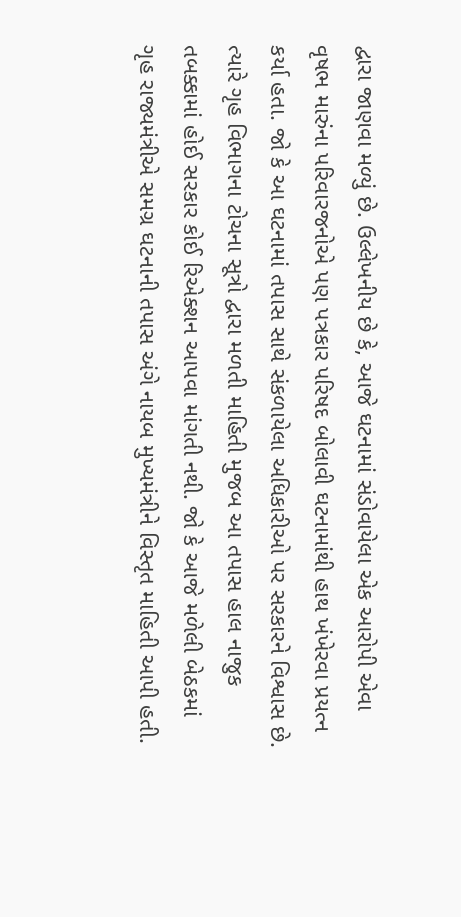દ્વારા જાણવા મળ્યું છે. ઉલ્લેખનીય છે કે, આજે ઘટનામાં સંડોવાયેલા એક આરોપી એવા વૃષભ મારુંના પરિવારજનોએ પણ પત્રકાર પરિષદ બોલાવી ઘટનામાંથી હાથ ખંખેરવા પ્રયત્ન કર્યા હતા. જો કે આ ઘટનામાં તપાસ સાથે સંકળાયેલા અધિકારીઓ પર સરકારને વિશ્વાસ છે. ત્યારે ગૃહ વિભાગના ટોચના સૂત્રો દ્વારા મળતી માહિતી મુજબ આ તપાસ હાલ નાજુક તબક્કામાં હોઈ સરકાર કોઈ રિએક્શન આપવા માંગતી નથી. જો કે આજે મળેલી બેઠકમાં ગૃહ રાજ્યમંત્રીએ સમગ્ર ઘટનાની તપાસ અંગે નાયબ મુખ્યમંત્રીને વિસ્તૃત માહિતી આપી હતી.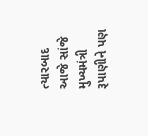ત્યારબાદ આજે સાંજે મુખ્યમંત્રી રૂપાણીને પણ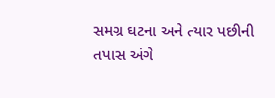સમગ્ર ઘટના અને ત્યાર પછીની તપાસ અંગે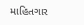માહિતગાર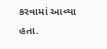કરવામાં આવ્યા હતા.